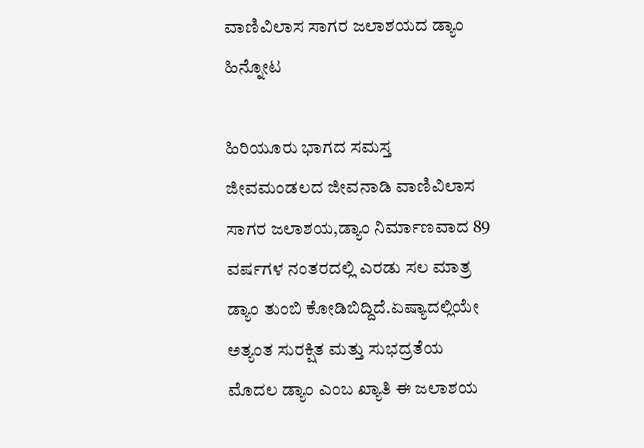ವಾಣಿವಿಲಾಸ ಸಾಗರ ಜಲಾಶಯದ ಡ್ಯಾಂ ಹಿನ್ನೋಟ

ಹಿರಿಯೂರು ಭಾಗದ ಸಮಸ್ತ ಜೀವಮಂಡಲದ ಜೀವನಾಡಿ ವಾಣಿವಿಲಾಸ ಸಾಗರ ಜಲಾಶಯ,ಡ್ಯಾಂ ನಿರ್ಮಾಣವಾದ 89 ವರ್ಷಗಳ ನಂತರದಲ್ಲಿ ಎರಡು ಸಲ ಮಾತ್ರ ಡ್ಯಾಂ ತುಂಬಿ ಕೋಡಿಬಿದ್ದಿದೆ.ಏಷ್ಯಾದಲ್ಲಿಯೇ ಅತ್ಯಂತ ಸುರಕ್ಷಿತ ಮತ್ತು ಸುಭದ್ರತೆಯ ಮೊದಲ ಡ್ಯಾಂ ಎಂಬ ಖ್ಯಾತಿ ಈ ಜಲಾಶಯ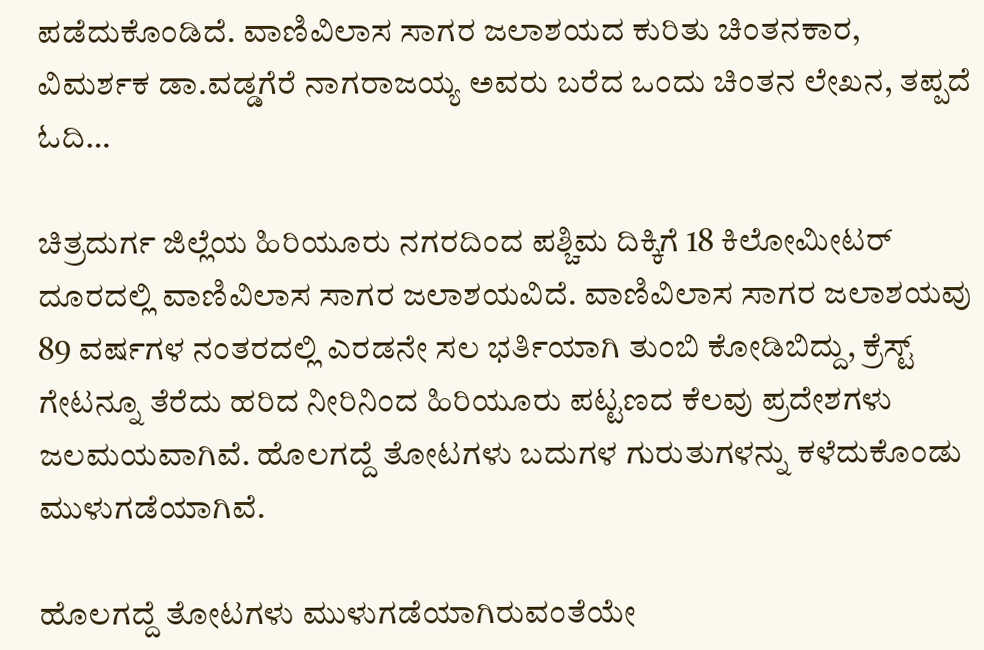ಪಡೆದುಕೊಂಡಿದೆ. ವಾಣಿವಿಲಾಸ ಸಾಗರ ಜಲಾಶಯದ ಕುರಿತು ಚಿಂತನಕಾರ, ವಿಮರ್ಶಕ ಡಾ.ವಡ್ಡಗೆರೆ ನಾಗರಾಜಯ್ಯ ಅವರು ಬರೆದ ಒಂದು ಚಿಂತನ ಲೇಖನ, ತಪ್ಪದೆ ಓದಿ…

ಚಿತ್ರದುರ್ಗ ಜಿಲ್ಲೆಯ ಹಿರಿಯೂರು ನಗರದಿಂದ ಪಶ್ಚಿಮ ದಿಕ್ಕಿಗೆ 18 ಕಿಲೋಮೀಟರ್ ದೂರದಲ್ಲಿ ವಾಣಿವಿಲಾಸ ಸಾಗರ ಜಲಾಶಯವಿದೆ. ವಾಣಿವಿಲಾಸ ಸಾಗರ ಜಲಾಶಯವು 89 ವರ್ಷಗಳ ನಂತರದಲ್ಲಿ ಎರಡನೇ ಸಲ ಭರ್ತಿಯಾಗಿ ತುಂಬಿ ಕೋಡಿಬಿದ್ದು, ಕ್ರೆಸ್ಟ್ ಗೇಟನ್ನೂ ತೆರೆದು ಹರಿದ ನೀರಿನಿಂದ ಹಿರಿಯೂರು ಪಟ್ಟಣದ ಕೆಲವು ಪ್ರದೇಶಗಳು ಜಲಮಯವಾಗಿವೆ. ಹೊಲಗದ್ದೆ ತೋಟಗಳು ಬದುಗಳ ಗುರುತುಗಳನ್ನು ಕಳೆದುಕೊಂಡು ಮುಳುಗಡೆಯಾಗಿವೆ.

ಹೊಲಗದ್ದೆ ತೋಟಗಳು ಮುಳುಗಡೆಯಾಗಿರುವಂತೆಯೇ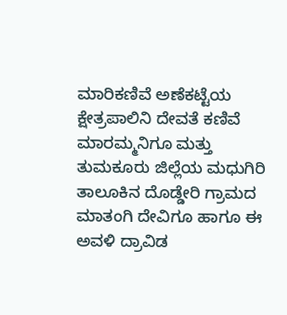ಮಾರಿಕಣಿವೆ ಅಣೆಕಟ್ಟೆಯ ಕ್ಷೇತ್ರಪಾಲಿನಿ ದೇವತೆ ಕಣಿವೆ ಮಾರಮ್ಮನಿಗೂ ಮತ್ತು ತುಮಕೂರು ಜಿಲ್ಲೆಯ ಮಧುಗಿರಿ ತಾಲೂಕಿನ ದೊಡ್ಡೇರಿ ಗ್ರಾಮದ ಮಾತಂಗಿ ದೇವಿಗೂ ಹಾಗೂ ಈ ಅವಳಿ ದ್ರಾವಿಡ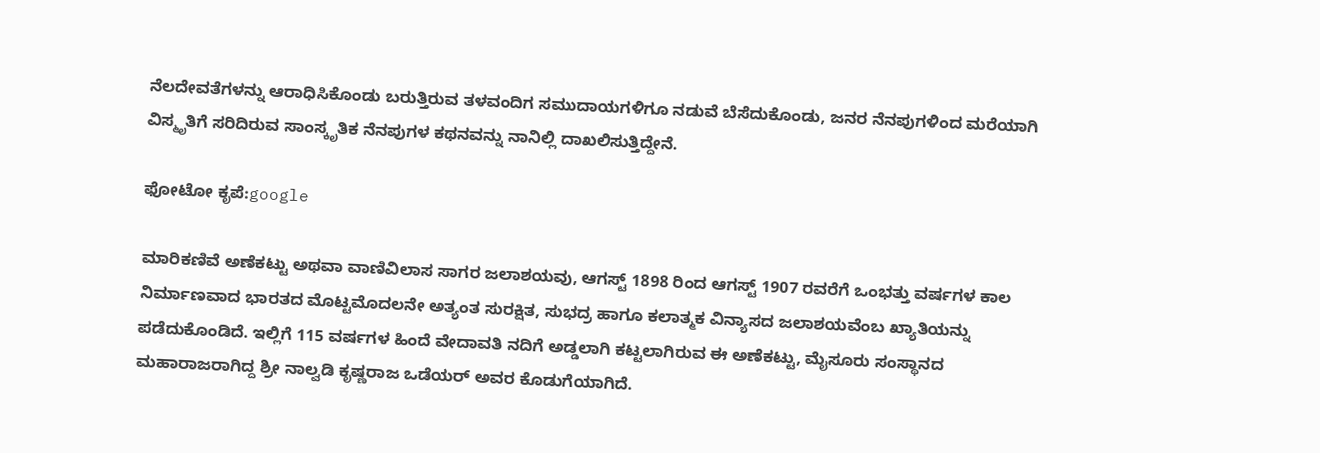ನೆಲದೇವತೆಗಳನ್ನು ಆರಾಧಿಸಿಕೊಂಡು ಬರುತ್ತಿರುವ ತಳವಂದಿಗ ಸಮುದಾಯಗಳಿಗೂ ನಡುವೆ ಬೆಸೆದುಕೊಂಡು, ಜನರ ನೆನಪುಗಳಿಂದ ಮರೆಯಾಗಿ ವಿಸ್ಮೃತಿಗೆ ಸರಿದಿರುವ ಸಾಂಸ್ಕೃತಿಕ ನೆನಪುಗಳ ಕಥನವನ್ನು ನಾನಿಲ್ಲಿ ದಾಖಲಿಸುತ್ತಿದ್ದೇನೆ.

ಫೋಟೋ ಕೃಪೆ:google

ಮಾರಿಕಣಿವೆ ಅಣೆಕಟ್ಟು ಅಥವಾ ವಾಣಿವಿಲಾಸ ಸಾಗರ ಜಲಾಶಯವು, ಆಗಸ್ಟ್‌ 1898 ರಿಂದ ಆಗಸ್ಟ್‌ 1907 ರವರೆಗೆ ಒಂಭತ್ತು ವರ್ಷಗಳ ಕಾಲ ನಿರ್ಮಾಣವಾದ ಭಾರತದ ಮೊಟ್ಟಮೊದಲನೇ ಅತ್ಯಂತ ಸುರಕ್ಷಿತ, ಸುಭದ್ರ ಹಾಗೂ ಕಲಾತ್ಮಕ ವಿನ್ಯಾಸದ ಜಲಾಶಯವೆಂಬ ಖ್ಯಾತಿಯನ್ನು ಪಡೆದುಕೊಂಡಿದೆ. ಇಲ್ಲಿಗೆ 115 ವರ್ಷಗಳ ಹಿಂದೆ ವೇದಾವತಿ ನದಿಗೆ ಅಡ್ಡಲಾಗಿ ಕಟ್ಟಲಾಗಿರುವ ಈ ಅಣೆಕಟ್ಟು, ಮೈಸೂರು ಸಂಸ್ಥಾನದ ಮಹಾರಾಜರಾಗಿದ್ದ ಶ್ರೀ ನಾಲ್ವಡಿ ಕೃಷ್ಣರಾಜ ಒಡೆಯರ್ ಅವರ ಕೊಡುಗೆಯಾಗಿದೆ.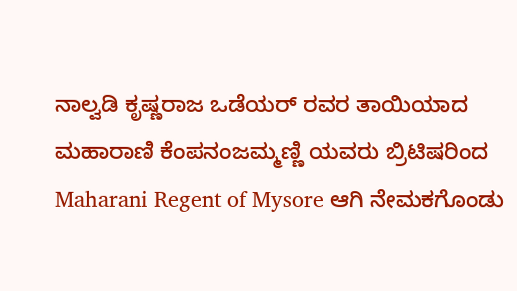ನಾಲ್ವಡಿ ಕೃಷ್ಣರಾಜ ಒಡೆಯರ್ ರವರ ತಾಯಿಯಾದ ಮಹಾರಾಣಿ ಕೆಂಪನಂಜಮ್ಮಣ್ಣಿ ಯವರು ಬ್ರಿಟಿಷರಿಂದ Maharani Regent of Mysore ಆಗಿ ನೇಮಕಗೊಂಡು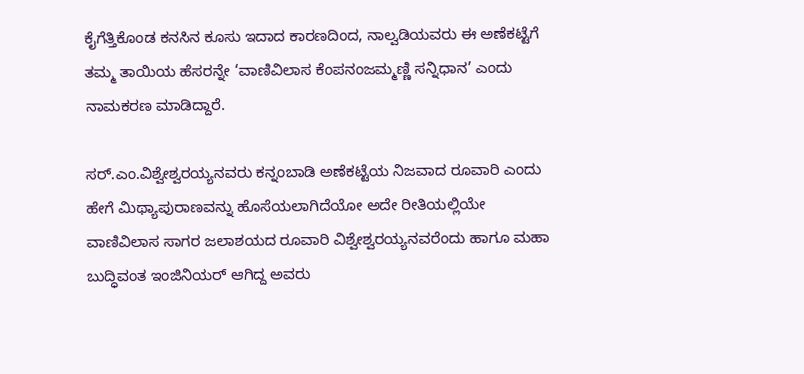ಕೈಗೆತ್ತಿಕೊಂಡ ಕನಸಿನ ಕೂಸು ಇದಾದ ಕಾರಣದಿಂದ, ನಾಲ್ವಡಿಯವರು ಈ ಅಣೆಕಟ್ಟೆಗೆ ತಮ್ಮ ತಾಯಿಯ ಹೆಸರನ್ನೇ ‘ವಾಣಿವಿಲಾಸ ಕೆಂಪನಂಜಮ್ಮಣ್ಣಿ ಸನ್ನಿಧಾನ’ ಎಂದು ನಾಮಕರಣ ಮಾಡಿದ್ದಾರೆ.

ಸರ್‌.ಎಂ.ವಿಶ್ವೇಶ್ವರಯ್ಯನವರು ಕನ್ನಂಬಾಡಿ ಅಣೆಕಟ್ಟೆಯ ನಿಜವಾದ ರೂವಾರಿ ಎಂದು ಹೇಗೆ ಮಿಥ್ಯಾಪುರಾಣವನ್ನು ಹೊಸೆಯಲಾಗಿದೆಯೋ ಅದೇ ರೀತಿಯಲ್ಲಿಯೇ ವಾಣಿವಿಲಾಸ ಸಾಗರ ಜಲಾಶಯದ ರೂವಾರಿ ವಿಶ್ವೇಶ್ವರಯ್ಯನವರೆಂದು ಹಾಗೂ ಮಹಾ ಬುದ್ಧಿವಂತ ಇಂಜಿನಿಯರ್ ಆಗಿದ್ದ ಅವರು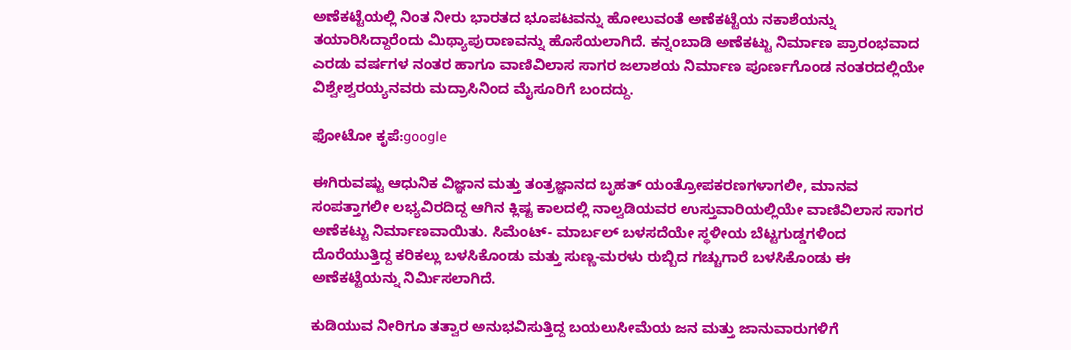ಅಣೆಕಟ್ಟೆಯಲ್ಲಿ ನಿಂತ ನೀರು ಭಾರತದ ಭೂಪಟವನ್ನು ಹೋಲುವಂತೆ ಅಣೆಕಟ್ಟೆಯ ನಕಾಶೆಯನ್ನು ತಯಾರಿಸಿದ್ದಾರೆಂದು ಮಿಥ್ಯಾಪುರಾಣವನ್ನು ಹೊಸೆಯಲಾಗಿದೆ. ಕನ್ನಂಬಾಡಿ ಅಣೆಕಟ್ಟು ನಿರ್ಮಾಣ ಪ್ರಾರಂಭವಾದ ಎರಡು ವರ್ಷಗಳ ನಂತರ ಹಾಗೂ ವಾಣಿವಿಲಾಸ ಸಾಗರ ಜಲಾಶಯ ನಿರ್ಮಾಣ ಪೂರ್ಣಗೊಂಡ ನಂತರದಲ್ಲಿಯೇ ವಿಶ್ವೇಶ್ವರಯ್ಯನವರು ಮದ್ರಾಸಿನಿಂದ ಮೈಸೂರಿಗೆ ಬಂದದ್ದು.

ಫೋಟೋ ಕೃಪೆ:google

ಈಗಿರುವಷ್ಟು ಆಧುನಿಕ ವಿಜ್ಞಾನ ಮತ್ತು ತಂತ್ರಜ್ಞಾನದ ಬೃಹತ್ ಯಂತ್ರೋಪಕರಣಗಳಾಗಲೀ, ಮಾನವ ಸಂಪತ್ತಾಗಲೀ ಲಭ್ಯವಿರದಿದ್ದ ಆಗಿನ ಕ್ಲಿಷ್ಟ ಕಾಲದಲ್ಲಿ ನಾಲ್ವಡಿಯವರ ಉಸ್ತುವಾರಿಯಲ್ಲಿಯೇ ವಾಣಿವಿಲಾಸ ಸಾಗರ ಅಣೆಕಟ್ಟು ನಿರ್ಮಾಣವಾಯಿತು. ಸಿಮೆಂಟ್- ಮಾರ್ಬಲ್ ಬಳಸದೆಯೇ ಸ್ಥಳೀಯ ಬೆಟ್ಟಗುಡ್ಡಗಳಿಂದ ದೊರೆಯುತ್ತಿದ್ದ ಕರಿಕಲ್ಲು ಬಳಸಿಕೊಂಡು ಮತ್ತು ಸುಣ್ಣ-ಮರಳು ರುಬ್ಬಿದ ಗಚ್ಚುಗಾರೆ ಬಳಸಿಕೊಂಡು ಈ ಅಣೆಕಟ್ಟೆಯನ್ನು ನಿರ್ಮಿಸಲಾಗಿದೆ.

ಕುಡಿಯುವ ನೀರಿಗೂ ತತ್ವಾರ ಅನುಭವಿಸುತ್ತಿದ್ದ ಬಯಲುಸೀಮೆಯ ಜನ ಮತ್ತು ಜಾನುವಾರುಗಳಿಗೆ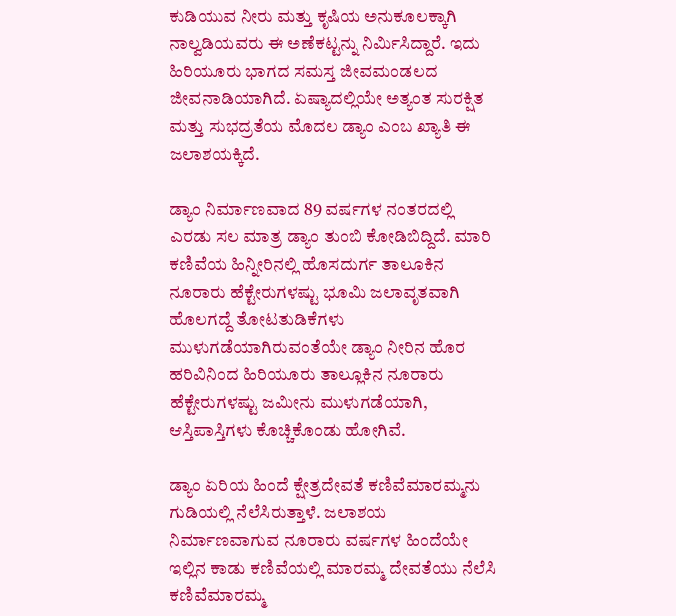ಕುಡಿಯುವ ನೀರು ಮತ್ತು ಕೃಷಿಯ ಅನುಕೂಲಕ್ಕಾಗಿ ನಾಲ್ವಡಿಯವರು ಈ ಅಣೆಕಟ್ಟನ್ನು ನಿರ್ಮಿಸಿದ್ದಾರೆ. ಇದು ಹಿರಿಯೂರು ಭಾಗದ ಸಮಸ್ತ ಜೀವಮಂಡಲದ ಜೀವನಾಡಿಯಾಗಿದೆ. ಏಷ್ಯಾದಲ್ಲಿಯೇ ಅತ್ಯಂತ ಸುರಕ್ಷಿತ ಮತ್ತು ಸುಭದ್ರತೆಯ ಮೊದಲ ಡ್ಯಾಂ ಎಂಬ ಖ್ಯಾತಿ ಈ ಜಲಾಶಯಕ್ಕಿದೆ.

ಡ್ಯಾಂ ನಿರ್ಮಾಣವಾದ 89 ವರ್ಷಗಳ ನಂತರದಲ್ಲಿ ಎರಡು ಸಲ ಮಾತ್ರ ಡ್ಯಾಂ ತುಂಬಿ ಕೋಡಿಬಿದ್ದಿದೆ. ಮಾರಿ ಕಣಿವೆಯ ಹಿನ್ನೀರಿನಲ್ಲಿ ಹೊಸದುರ್ಗ ತಾಲೂಕಿನ ನೂರಾರು ಹೆಕ್ಟೇರುಗಳಷ್ಟು ಭೂಮಿ ಜಲಾವೃತವಾಗಿ ಹೊಲಗದ್ದೆ ತೋಟತುಡಿಕೆಗಳು ಮುಳುಗಡೆಯಾಗಿರುವಂತೆಯೇ ಡ್ಯಾಂ ನೀರಿನ ಹೊರ ಹರಿವಿನಿಂದ ಹಿರಿಯೂರು ತಾಲ್ಲೂಕಿನ ನೂರಾರು ಹೆಕ್ಟೇರುಗಳಷ್ಟು ಜಮೀನು ಮುಳುಗಡೆಯಾಗಿ, ಆಸ್ತಿಪಾಸ್ತಿಗಳು ಕೊಚ್ಚಿಕೊಂಡು ಹೋಗಿವೆ.

ಡ್ಯಾಂ ಏರಿಯ ಹಿಂದೆ ಕ್ಷೇತ್ರದೇವತೆ ಕಣಿವೆಮಾರಮ್ಮನು ಗುಡಿಯಲ್ಲಿ ನೆಲೆಸಿರುತ್ತಾಳೆ. ಜಲಾಶಯ ನಿರ್ಮಾಣವಾಗುವ ನೂರಾರು ವರ್ಷಗಳ ಹಿಂದೆಯೇ ಇಲ್ಲಿನ ಕಾಡು ಕಣಿವೆಯಲ್ಲಿ ಮಾರಮ್ಮ ದೇವತೆಯು ನೆಲೆಸಿ ಕಣಿವೆಮಾರಮ್ಮ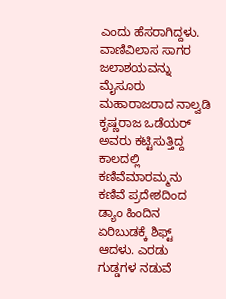ಎಂದು ಹೆಸರಾಗಿದ್ದಳು. ವಾಣಿವಿಲಾಸ ಸಾಗರ ಜಲಾಶಯವನ್ನು ಮೈಸೂರು ಮಹಾರಾಜರಾದ ನಾಲ್ವಡಿ ಕೃಷ್ಣರಾಜ ಒಡೆಯರ್ ಅವರು ಕಟ್ಟಿಸುತ್ತಿದ್ದ ಕಾಲದಲ್ಲಿ ಕಣಿವೆಮಾರಮ್ಮನು ಕಣಿವೆ ಪ್ರದೇಶದಿಂದ ಡ್ಯಾಂ ಹಿಂದಿನ ಏರಿಬುಡಕ್ಕೆ ಶಿಫ್ಟ್ ಆದಳು. ಎರಡು ಗುಡ್ಡಗಳ ನಡುವೆ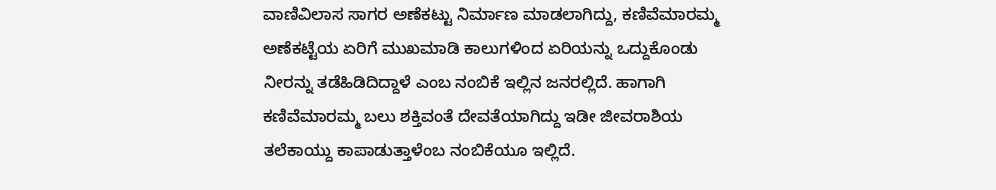ವಾಣಿವಿಲಾಸ ಸಾಗರ ಅಣೆಕಟ್ಟು ನಿರ್ಮಾಣ ಮಾಡಲಾಗಿದ್ದು, ಕಣಿವೆಮಾರಮ್ಮ ಅಣೆಕಟ್ಟೆಯ ಏರಿಗೆ ಮುಖಮಾಡಿ ಕಾಲುಗಳಿಂದ ಏರಿಯನ್ನು ಒದ್ದುಕೊಂಡು ನೀರನ್ನು ತಡೆಹಿಡಿದಿದ್ದಾಳೆ ಎಂಬ ನಂಬಿಕೆ ಇಲ್ಲಿನ ಜನರಲ್ಲಿದೆ. ಹಾಗಾಗಿ ಕಣಿವೆಮಾರಮ್ಮ ಬಲು ಶಕ್ತಿವಂತೆ ದೇವತೆಯಾಗಿದ್ದು ಇಡೀ ಜೀವರಾಶಿಯ ತಲೆಕಾಯ್ದು ಕಾಪಾಡುತ್ತಾಳೆಂಬ ನಂಬಿಕೆಯೂ ಇಲ್ಲಿದೆ.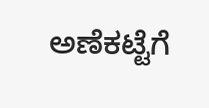ಅಣೆಕಟ್ಟೆಗೆ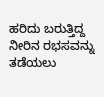ಹರಿದು ಬರುತ್ತಿದ್ದ ನೀರಿನ ರಭಸವನ್ನು ತಡೆಯಲು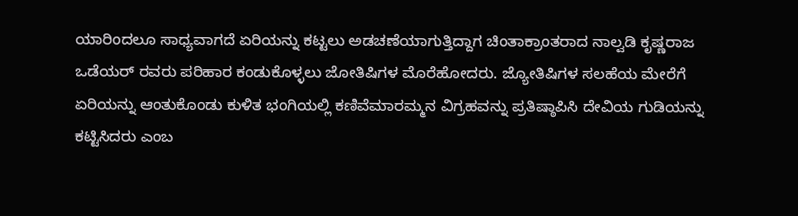ಯಾರಿಂದಲೂ ಸಾಧ್ಯವಾಗದೆ ಏರಿಯನ್ನು ಕಟ್ಟಲು ಅಡಚಣೆಯಾಗುತ್ತಿದ್ದಾಗ ಚಿಂತಾಕ್ರಾಂತರಾದ ನಾಲ್ವಡಿ ಕೃಷ್ಣರಾಜ ಒಡೆಯರ್ ರವರು ಪರಿಹಾರ ಕಂಡುಕೊಳ್ಳಲು ಜೋತಿಷಿಗಳ ಮೊರೆಹೋದರು. ಜ್ಯೋತಿಷಿಗಳ ಸಲಹೆಯ ಮೇರೆಗೆ ಏರಿಯನ್ನು ಆಂತುಕೊಂಡು ಕುಳಿತ ಭಂಗಿಯಲ್ಲಿ ಕಣಿವೆಮಾರಮ್ಮನ ವಿಗ್ರಹವನ್ನು ಪ್ರತಿಷ್ಠಾಪಿಸಿ ದೇವಿಯ ಗುಡಿಯನ್ನು ಕಟ್ಟಿಸಿದರು ಎಂಬ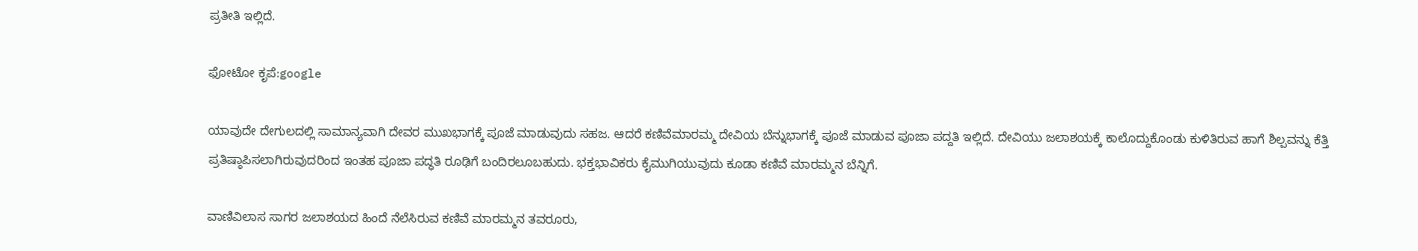ಪ್ರತೀತಿ ಇಲ್ಲಿದೆ.

ಫೋಟೋ ಕೃಪೆ:google

ಯಾವುದೇ ದೇಗುಲದಲ್ಲಿ ಸಾಮಾನ್ಯವಾಗಿ ದೇವರ ಮುಖಭಾಗಕ್ಕೆ ಪೂಜೆ ಮಾಡುವುದು ಸಹಜ. ಆದರೆ ಕಣಿವೆಮಾರಮ್ಮ ದೇವಿಯ ಬೆನ್ನುಭಾಗಕ್ಕೆ ಪೂಜೆ ಮಾಡುವ ಪೂಜಾ ಪದ್ದತಿ ಇಲ್ಲಿದೆ. ದೇವಿಯು ಜಲಾಶಯಕ್ಕೆ ಕಾಲೊದ್ದುಕೊಂಡು ಕುಳಿತಿರುವ ಹಾಗೆ ಶಿಲ್ಪವನ್ನು ಕೆತ್ತಿ ಪ್ರತಿಷ್ಠಾಪಿಸಲಾಗಿರುವುದರಿಂದ ಇಂತಹ ಪೂಜಾ ಪದ್ಧತಿ ರೂಢಿಗೆ ಬಂದಿರಲೂಬಹುದು. ಭಕ್ತಭಾವಿಕರು ಕೈಮುಗಿಯುವುದು ಕೂಡಾ ಕಣಿವೆ ಮಾರಮ್ಮನ ಬೆನ್ನಿಗೆ.

ವಾಣಿವಿಲಾಸ ಸಾಗರ ಜಲಾಶಯದ ಹಿಂದೆ ನೆಲೆಸಿರುವ ಕಣಿವೆ ಮಾರಮ್ಮನ ತವರೂರು,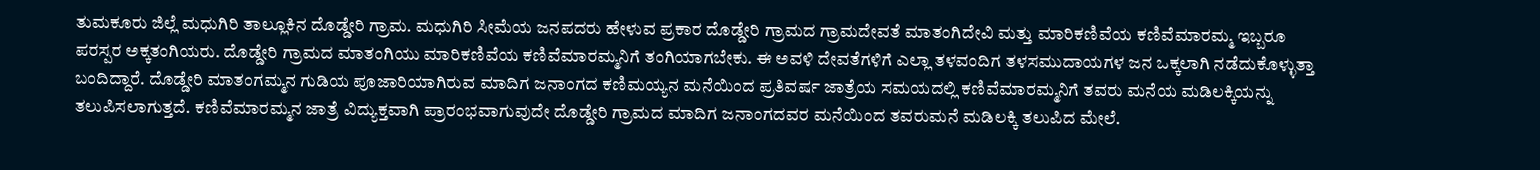ತುಮಕೂರು ಜಿಲ್ಲೆ ಮಧುಗಿರಿ ತಾಲ್ಲೂಕಿನ ದೊಡ್ಡೇರಿ ಗ್ರಾಮ. ಮಧುಗಿರಿ ಸೀಮೆಯ ಜನಪದರು ಹೇಳುವ ಪ್ರಕಾರ ದೊಡ್ಡೇರಿ ಗ್ರಾಮದ ಗ್ರಾಮದೇವತೆ ಮಾತಂಗಿದೇವಿ ಮತ್ತು ಮಾರಿಕಣಿವೆಯ ಕಣಿವೆಮಾರಮ್ಮ ಇಬ್ಬರೂ ಪರಸ್ಪರ ಅಕ್ಕತಂಗಿಯರು. ದೊಡ್ಡೇರಿ ಗ್ರಾಮದ ಮಾತಂಗಿಯು ಮಾರಿಕಣಿವೆಯ ಕಣಿವೆಮಾರಮ್ಮನಿಗೆ ತಂಗಿಯಾಗಬೇಕು. ಈ ಅವಳಿ ದೇವತೆಗಳಿಗೆ ಎಲ್ಲಾ ತಳವಂದಿಗ ತಳಸಮುದಾಯಗಳ ಜನ ಒಕ್ಕಲಾಗಿ ನಡೆದುಕೊಳ್ಳುತ್ತಾ ಬಂದಿದ್ದಾರೆ. ದೊಡ್ಡೇರಿ ಮಾತಂಗಮ್ಮನ ಗುಡಿಯ ಪೂಜಾರಿಯಾಗಿರುವ ಮಾದಿಗ ಜನಾಂಗದ ಕಣಿಮಯ್ಯನ ಮನೆಯಿಂದ ಪ್ರತಿವರ್ಷ ಜಾತ್ರೆಯ ಸಮಯದಲ್ಲಿ ಕಣಿವೆಮಾರಮ್ಮನಿಗೆ ತವರು ಮನೆಯ ಮಡಿಲಕ್ಕಿಯನ್ನು ತಲುಪಿಸಲಾಗುತ್ತದೆ. ಕಣಿವೆಮಾರಮ್ಮನ ಜಾತ್ರೆ ವಿದ್ಯುಕ್ತವಾಗಿ ಪ್ರಾರಂಭವಾಗುವುದೇ ದೊಡ್ಡೇರಿ ಗ್ರಾಮದ ಮಾದಿಗ ಜನಾಂಗದವರ ಮನೆಯಿಂದ ತವರುಮನೆ ಮಡಿಲಕ್ಕಿ ತಲುಪಿದ ಮೇಲೆ.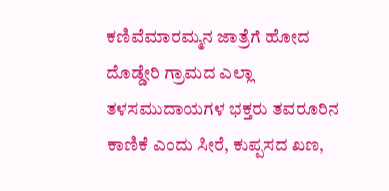ಕಣಿವೆಮಾರಮ್ಮನ ಜಾತ್ರೆಗೆ ಹೋದ ದೊಡ್ಡೇರಿ ಗ್ರಾಮದ ಎಲ್ಲಾ ತಳಸಮುದಾಯಗಳ ಭಕ್ತರು ತವರೂರಿನ ಕಾಣಿಕೆ ಎಂದು ಸೀರೆ, ಕುಪ್ಪಸದ ಖಣ,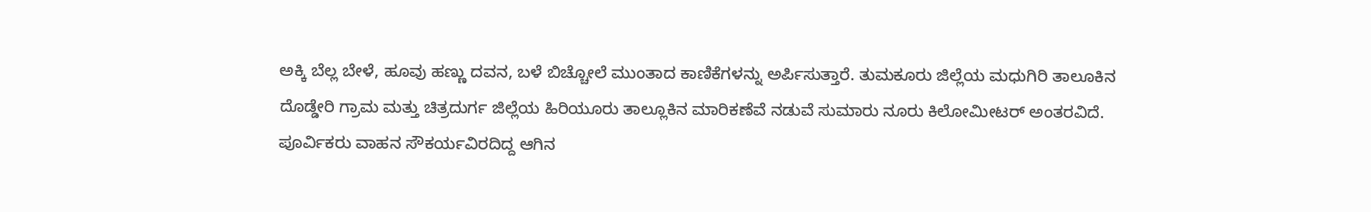ಅಕ್ಕಿ ಬೆಲ್ಲ ಬೇಳೆ, ಹೂವು ಹಣ್ಣು ದವನ, ಬಳೆ ಬಿಚ್ಚೋಲೆ ಮುಂತಾದ ಕಾಣಿಕೆಗಳನ್ನು ಅರ್ಪಿಸುತ್ತಾರೆ. ತುಮಕೂರು ಜಿಲ್ಲೆಯ ಮಧುಗಿರಿ ತಾಲೂಕಿನ ದೊಡ್ಡೇರಿ ಗ್ರಾಮ ಮತ್ತು ಚಿತ್ರದುರ್ಗ ಜಿಲ್ಲೆಯ ಹಿರಿಯೂರು ತಾಲ್ಲೂಕಿನ ಮಾರಿಕಣೆವೆ ನಡುವೆ ಸುಮಾರು ನೂರು ಕಿಲೋಮೀಟರ್ ಅಂತರವಿದೆ. ಪೂರ್ವಿಕರು ವಾಹನ ಸೌಕರ್ಯವಿರದಿದ್ದ ಆಗಿನ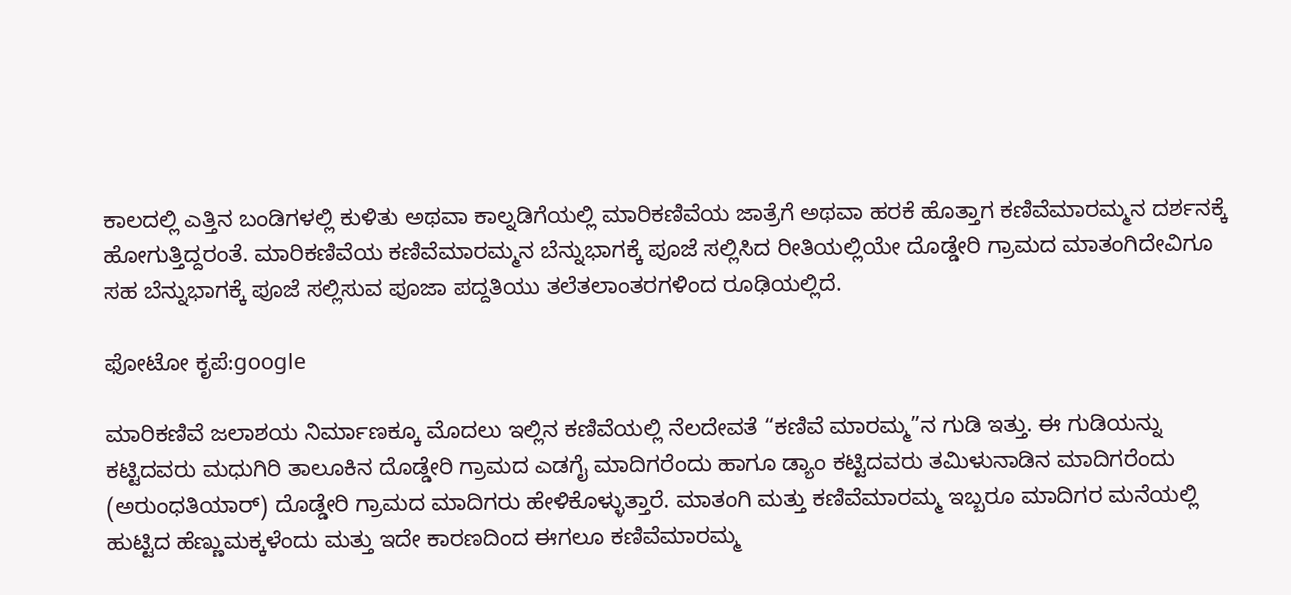ಕಾಲದಲ್ಲಿ ಎತ್ತಿನ ಬಂಡಿಗಳಲ್ಲಿ ಕುಳಿತು ಅಥವಾ ಕಾಲ್ನಡಿಗೆಯಲ್ಲಿ ಮಾರಿಕಣಿವೆಯ ಜಾತ್ರೆಗೆ ಅಥವಾ ಹರಕೆ ಹೊತ್ತಾಗ ಕಣಿವೆಮಾರಮ್ಮನ ದರ್ಶನಕ್ಕೆ ಹೋಗುತ್ತಿದ್ದರಂತೆ. ಮಾರಿಕಣಿವೆಯ ಕಣಿವೆಮಾರಮ್ಮನ ಬೆನ್ನುಭಾಗಕ್ಕೆ ಪೂಜೆ ಸಲ್ಲಿಸಿದ ರೀತಿಯಲ್ಲಿಯೇ ದೊಡ್ಡೇರಿ ಗ್ರಾಮದ ಮಾತಂಗಿದೇವಿಗೂ ಸಹ ಬೆನ್ನುಭಾಗಕ್ಕೆ ಪೂಜೆ ಸಲ್ಲಿಸುವ ಪೂಜಾ ಪದ್ದತಿಯು ತಲೆತಲಾಂತರಗಳಿಂದ ರೂಢಿಯಲ್ಲಿದೆ.

ಫೋಟೋ ಕೃಪೆ:google

ಮಾರಿಕಣಿವೆ ಜಲಾಶಯ ನಿರ್ಮಾಣಕ್ಕೂ ಮೊದಲು ಇಲ್ಲಿನ ಕಣಿವೆಯಲ್ಲಿ ನೆಲದೇವತೆ “ಕಣಿವೆ ಮಾರಮ್ಮ”ನ ಗುಡಿ ಇತ್ತು. ಈ ಗುಡಿಯನ್ನು ಕಟ್ಟಿದವರು ಮಧುಗಿರಿ ತಾಲೂಕಿನ ದೊಡ್ಡೇರಿ ಗ್ರಾಮದ ಎಡಗೈ ಮಾದಿಗರೆಂದು ಹಾಗೂ ಡ್ಯಾಂ ಕಟ್ಟಿದವರು ತಮಿಳುನಾಡಿನ ಮಾದಿಗರೆಂದು (ಅರುಂಧತಿಯಾರ್) ದೊಡ್ಡೇರಿ ಗ್ರಾಮದ ‌ಮಾದಿಗರು ಹೇಳಿಕೊಳ್ಳುತ್ತಾರೆ. ಮಾತಂಗಿ ಮತ್ತು ಕಣಿವೆಮಾರಮ್ಮ ಇಬ್ಬರೂ ಮಾದಿಗರ ಮನೆಯಲ್ಲಿ ಹುಟ್ಟಿದ ಹೆಣ್ಣುಮಕ್ಕಳೆಂದು ಮತ್ತು ಇದೇ ಕಾರಣದಿಂದ ಈಗಲೂ ಕಣಿವೆಮಾರಮ್ಮ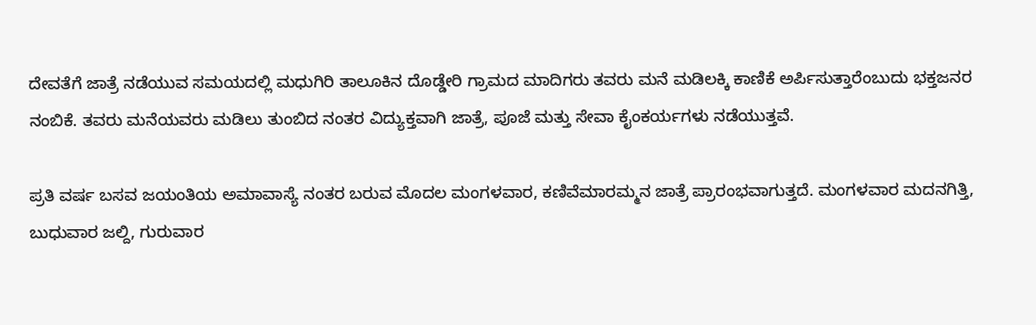ದೇವತೆಗೆ ಜಾತ್ರೆ ನಡೆಯುವ ಸಮಯದಲ್ಲಿ ಮಧುಗಿರಿ ತಾಲೂಕಿನ ದೊಡ್ಡೇರಿ ಗ್ರಾಮದ ಮಾದಿಗರು ತವರು ಮನೆ ಮಡಿಲಕ್ಕಿ ಕಾಣಿಕೆ ಅರ್ಪಿಸುತ್ತಾರೆಂಬುದು ಭಕ್ತಜನರ ನಂಬಿಕೆ. ತವರು ಮನೆಯವರು ಮಡಿಲು ತುಂಬಿದ ನಂತರ ವಿದ್ಯುಕ್ತವಾಗಿ ಜಾತ್ರೆ, ಪೂಜೆ ಮತ್ತು ಸೇವಾ ಕೈಂಕರ್ಯಗಳು ನಡೆಯುತ್ತವೆ.

ಪ್ರತಿ ವರ್ಷ ಬಸವ ಜಯಂತಿಯ ಅಮಾವಾಸ್ಯೆ ನಂತರ ಬರುವ‌ ಮೊದಲ ಮಂಗಳವಾರ, ಕಣಿವೆಮಾರಮ್ಮನ ಜಾತ್ರೆ ಪ್ರಾರಂಭವಾಗುತ್ತದೆ. ಮಂಗಳವಾರ ಮದನಗಿತ್ತಿ, ಬುಧುವಾರ ಜಲ್ದಿ, ಗುರುವಾರ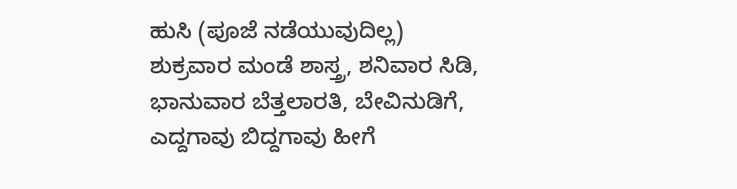ಹುಸಿ (ಪೂಜೆ ನಡೆಯುವುದಿಲ್ಲ) ಶುಕ್ರವಾರ ಮಂಡೆ ಶಾಸ್ತ್ರ, ಶನಿವಾರ ಸಿಡಿ, ಭಾನುವಾರ ಬೆತ್ತಲಾರತಿ, ಬೇವಿನುಡಿಗೆ, ಎದ್ದಗಾವು ಬಿದ್ದಗಾವು ಹೀಗೆ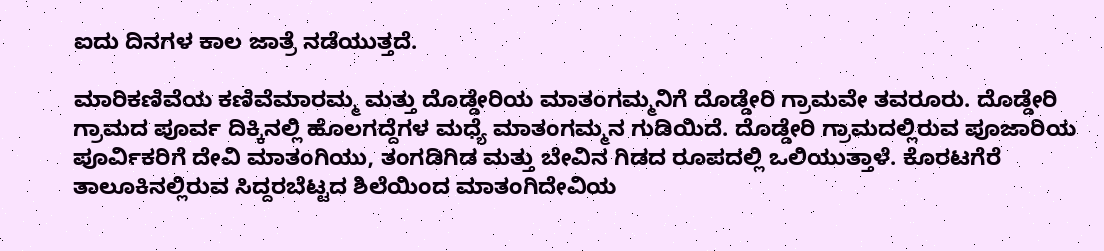ಐದು ದಿನಗಳ ಕಾಲ ಜಾತ್ರೆ ನಡೆಯುತ್ತದೆ.

ಮಾರಿಕಣಿವೆಯ ಕಣಿವೆಮಾರಮ್ಮ ಮತ್ತು ದೊಡ್ಡೇರಿಯ ಮಾತಂಗಮ್ಮನಿಗೆ ದೊಡ್ಡೇರಿ ಗ್ರಾಮವೇ ತವರೂರು. ದೊಡ್ಡೇರಿ ಗ್ರಾಮದ ಪೂರ್ವ ದಿಕ್ಕಿನಲ್ಲಿ ಹೊಲಗದ್ದೆಗಳ ಮಧ್ಯೆ ಮಾತಂಗಮ್ಮನ ಗುಡಿಯಿದೆ. ದೊಡ್ಡೇರಿ ಗ್ರಾಮದಲ್ಲಿರುವ‌ ಪೂಜಾರಿಯ ಪೂರ್ವಿಕರಿಗೆ ದೇವಿ ಮಾತಂಗಿಯು, ತಂಗಡಿಗಿಡ ಮತ್ತು ಬೇವಿನ ಗಿಡದ ರೂಪದಲ್ಲಿ ಒಲಿಯುತ್ತಾಳೆ. ಕೊರಟಗೆರೆ ತಾಲೂಕಿನಲ್ಲಿರುವ ಸಿದ್ದರಬೆಟ್ಟದ ಶಿಲೆಯಿಂದ ಮಾತಂಗಿದೇವಿಯ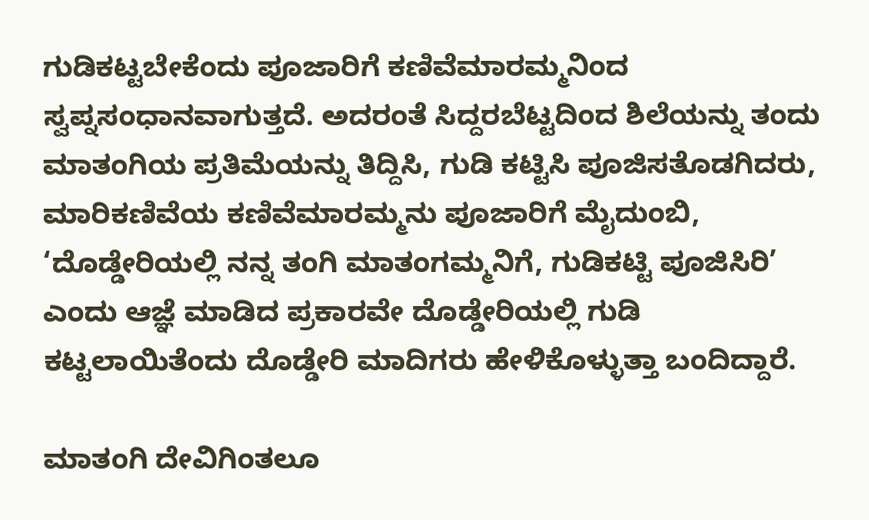ಗುಡಿಕಟ್ಟಬೇಕೆಂದು ಪೂಜಾರಿಗೆ ಕಣಿವೆಮಾರಮ್ಮನಿಂದ ಸ್ವಪ್ನಸಂಧಾನವಾಗುತ್ತದೆ. ಅದರಂತೆ ಸಿದ್ದರಬೆಟ್ಟದಿಂದ ಶಿಲೆಯನ್ನು ತಂದು ಮಾತಂಗಿಯ ಪ್ರತಿಮೆಯನ್ನು ತಿದ್ದಿಸಿ, ಗುಡಿ ಕಟ್ಟಿಸಿ ಪೂಜಿಸತೊಡಗಿದರು, ಮಾರಿಕಣಿವೆಯ ಕಣಿವೆಮಾರಮ್ಮನು ಪೂಜಾರಿಗೆ ಮೈದುಂಬಿ, ‘ದೊಡ್ಡೇರಿಯಲ್ಲಿ ನನ್ನ ತಂಗಿ ಮಾತಂಗಮ್ಮನಿಗೆ, ಗುಡಿಕಟ್ಟಿ ಪೂಜಿಸಿರಿ’ ಎಂದು ಆಜ್ಞೆ ಮಾಡಿದ ಪ್ರಕಾರವೇ ದೊಡ್ಡೇರಿಯಲ್ಲಿ ಗುಡಿ ಕಟ್ಟಲಾಯಿತೆಂದು ದೊಡ್ಡೇರಿ ಮಾದಿಗರು ಹೇಳಿಕೊಳ್ಳುತ್ತಾ ಬಂದಿದ್ದಾರೆ.

ಮಾತಂಗಿ ದೇವಿಗಿಂತಲೂ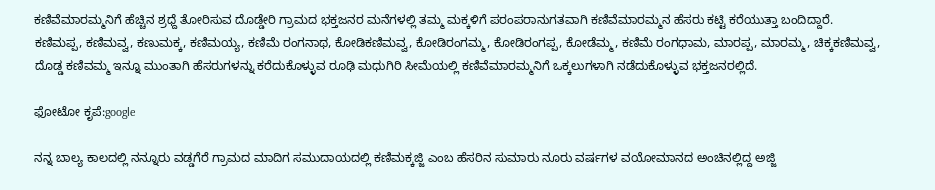ಕಣಿವೆಮಾರಮ್ಮನಿಗೆ ಹೆಚ್ಚಿನ ಶ್ರಧ್ದೆ ತೋರಿಸುವ ದೊಡ್ಡೇರಿ ಗ್ರಾಮದ ಭಕ್ತಜನರ ಮನೆಗಳಲ್ಲಿ ತಮ್ಮ ಮಕ್ಕಳಿಗೆ ಪರಂಪರಾನುಗತವಾಗಿ ಕಣಿವೆಮಾರಮ್ಮನ ಹೆಸರು ಕಟ್ಟಿ ಕರೆಯುತ್ತಾ ಬಂದಿದ್ದಾರೆ. ಕಣಿಮಪ್ಪ, ಕಣಿಮವ್ವ, ಕಣುಮಕ್ಕ, ಕಣಿಮಯ್ಯ, ಕಣಿಮೆ ರಂಗನಾಥ, ಕೋಡಿಕಣಿಮವ್ವ, ಕೋಡಿರಂಗಮ್ಮ, ಕೋಡಿರಂಗಪ್ಪ, ಕೋಡೆಮ್ಮ, ಕಣಿಮೆ ರಂಗಧಾಮ, ಮಾರಪ್ಪ, ಮಾರಮ್ಮ, ಚಿಕ್ಕಕಣಿಮವ್ವ, ದೊಡ್ಡ ಕಣಿವಮ್ಮ ಇನ್ನೂ ಮುಂತಾಗಿ ಹೆಸರುಗಳನ್ನು ಕರೆದುಕೊಳ್ಳುವ ರೂಢಿ ಮಧುಗಿರಿ ಸೀಮೆಯಲ್ಲಿ ಕಣಿವೆಮಾರಮ್ಮನಿಗೆ ಒಕ್ಕಲುಗಳಾಗಿ ನಡೆದುಕೊಳ್ಳುವ ಭಕ್ತಜನರಲ್ಲಿದೆ.

ಫೋಟೋ ಕೃಪೆ:google

ನನ್ನ ಬಾಲ್ಯ ಕಾಲದಲ್ಲಿ ನನ್ನೂರು ವಡ್ಡಗೆರೆ ಗ್ರಾಮದ ಮಾದಿಗ ಸಮುದಾಯದಲ್ಲಿ ಕಣಿಮಕ್ಕಜ್ಜಿ ಎಂಬ ಹೆಸರಿನ ಸುಮಾರು ನೂರು ವರ್ಷಗಳ ವಯೋಮಾನದ ಅಂಚಿನಲ್ಲಿದ್ದ ಅಜ್ಜಿ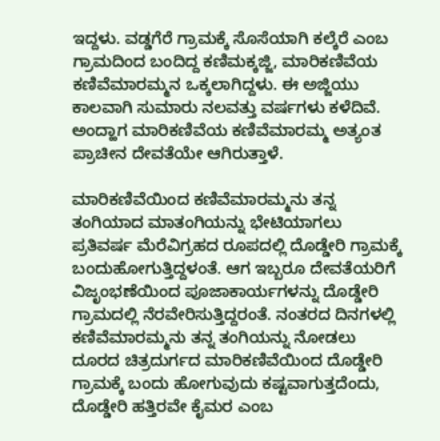ಇದ್ದಳು. ವಡ್ಡಗೆರೆ ಗ್ರಾಮಕ್ಕೆ ಸೊಸೆಯಾಗಿ ಕಲ್ಕೆರೆ ಎಂಬ ಗ್ರಾಮದಿಂದ ಬಂದಿದ್ದ ಕಣಿಮಕ್ಕಜ್ಜಿ, ಮಾರಿಕಣಿವೆಯ ಕಣಿವೆಮಾರಮ್ಮನ ಒಕ್ಕಲಾಗಿದ್ದಳು. ಈ ಅಜ್ಜಿಯು ಕಾಲವಾಗಿ ಸುಮಾರು ನಲವತ್ತು ವರ್ಷಗಳು ಕಳೆದಿವೆ. ಅಂದ್ಹಾಗ ಮಾರಿಕಣಿವೆಯ ಕಣಿವೆಮಾರಮ್ಮ ಅತ್ಯಂತ ಪ್ರಾಚೀನ ದೇವತೆಯೇ ಆಗಿರುತ್ತಾಳೆ.

ಮಾರಿಕಣಿವೆಯಿಂದ ಕಣಿವೆಮಾರಮ್ಮನು ತನ್ನ ತಂಗಿಯಾದ ಮಾತಂಗಿಯನ್ನು ಭೇಟಿಯಾಗಲು ಪ್ರತಿವರ್ಷ ಮೆರೆವಿಗ್ರಹದ ರೂಪದಲ್ಲಿ ದೊಡ್ಡೇರಿ ಗ್ರಾಮಕ್ಕೆ ಬಂದುಹೋಗುತ್ತಿದ್ದಳಂತೆ. ಆಗ ಇಬ್ಬರೂ ದೇವತೆಯರಿಗೆ ವಿಜೃಂಭಣೆಯಿಂದ ಪೂಜಾಕಾರ್ಯಗಳನ್ನು ದೊಡ್ಡೇರಿ ಗ್ರಾಮದಲ್ಲಿ ನೆರವೇರಿಸುತ್ತಿದ್ದರಂತೆ. ನಂತರದ ದಿನಗಳಲ್ಲಿ ಕಣಿವೆಮಾರಮ್ಮನು ತನ್ನ ತಂಗಿಯನ್ನು ನೋಡಲು ದೂರದ ಚಿತ್ರದುರ್ಗದ ಮಾರಿಕಣಿವೆಯಿಂದ ದೊಡ್ಡೇರಿ ಗ್ರಾಮಕ್ಕೆ ಬಂದು ಹೋಗುವುದು ಕಷ್ಟವಾಗುತ್ತದೆಂದು, ದೊಡ್ಡೇರಿ ಹತ್ತಿರವೇ ಕೈಮರ ಎಂಬ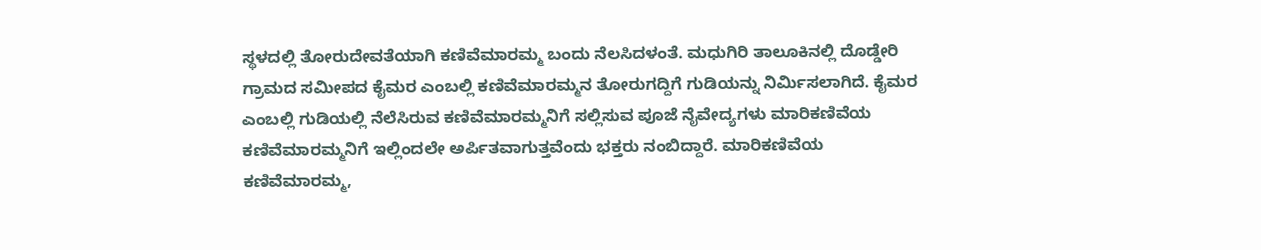ಸ್ಥಳದಲ್ಲಿ ತೋರುದೇವತೆಯಾಗಿ ಕಣಿವೆಮಾರಮ್ಮ ಬಂದು ನೆಲಸಿದಳಂತೆ. ಮಧುಗಿರಿ ತಾಲೂಕಿನಲ್ಲಿ ದೊಡ್ಡೇರಿ ಗ್ರಾಮದ ಸಮೀಪದ ಕೈಮರ ಎಂಬಲ್ಲಿ ಕಣಿವೆಮಾರಮ್ಮನ ತೋರುಗದ್ದಿಗೆ ಗುಡಿಯನ್ನು ನಿರ್ಮಿಸಲಾಗಿದೆ. ಕೈಮರ ಎಂಬಲ್ಲಿ ಗುಡಿಯಲ್ಲಿ ನೆಲೆಸಿರುವ ಕಣಿವೆಮಾರಮ್ಮನಿಗೆ ಸಲ್ಲಿಸುವ ಪೂಜೆ ನೈವೇದ್ಯಗಳು ಮಾರಿಕಣಿವೆಯ ಕಣಿವೆಮಾರಮ್ಮನಿಗೆ ಇಲ್ಲಿಂದಲೇ ಅರ್ಪಿತವಾಗುತ್ತವೆಂದು ಭಕ್ತರು ನಂಬಿದ್ದಾರೆ. ಮಾರಿಕಣಿವೆಯ ಕಣಿವೆಮಾರಮ್ಮ,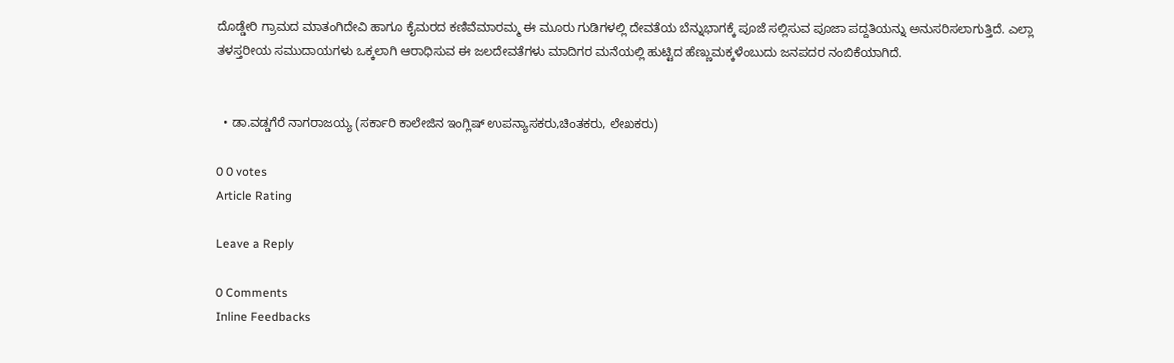ದೊಡ್ಡೇರಿ ಗ್ರಾಮದ ಮಾತಂಗಿದೇವಿ ಹಾಗೂ ಕೈಮರದ ಕಣಿವೆಮಾರಮ್ಮ ಈ ಮೂರು ಗುಡಿಗಳಲ್ಲಿ ದೇವತೆಯ ಬೆನ್ನುಭಾಗಕ್ಕೆ ಪೂಜೆ ಸಲ್ಲಿಸುವ ಪೂಜಾ ಪದ್ದತಿಯನ್ನು ಅನುಸರಿಸಲಾಗುತ್ತಿದೆ. ಎಲ್ಲಾ ತಳಸ್ತರೀಯ ಸಮುದಾಯಗಳು ಒಕ್ಕಲಾಗಿ ಆರಾಧಿಸುವ ಈ ಜಲದೇವತೆಗಳು ಮಾದಿಗರ ಮನೆಯಲ್ಲಿ ಹುಟ್ಟಿದ ಹೆಣ್ಣುಮಕ್ಕಳೆಂಬುದು ಜನಪದರ ನಂಬಿಕೆಯಾಗಿದೆ.


  • ಡಾ.ವಡ್ಡಗೆರೆ ನಾಗರಾಜಯ್ಯ (ಸರ್ಕಾರಿ ಕಾಲೇಜಿನ ಇಂಗ್ಲಿಷ್ ಉಪನ್ಯಾಸಕರು,ಚಿಂತಕರು, ಲೇಖಕರು)

0 0 votes
Article Rating

Leave a Reply

0 Comments
Inline Feedbacks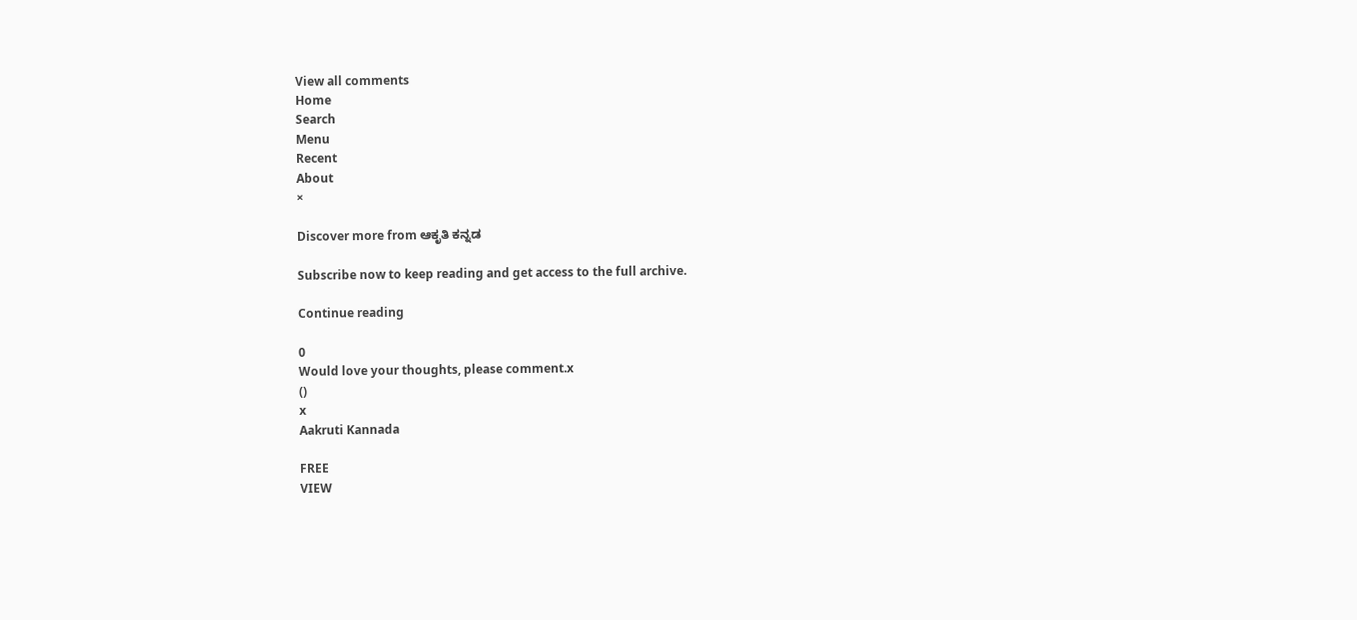View all comments
Home
Search
Menu
Recent
About
×

Discover more from ಆಕೃತಿ ಕನ್ನಡ

Subscribe now to keep reading and get access to the full archive.

Continue reading

0
Would love your thoughts, please comment.x
()
x
Aakruti Kannada

FREE
VIEW